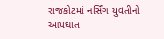રાજકોટમાં નર્સિંગ યુવતીનો આપઘાત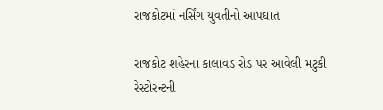રાજકોટમાં નર્સિંગ યુવતીનો આપઘાત

રાજકોટ શહેરના કાલાવડ રોડ પર આવેલી મટુકી રેસ્ટોરન્ટની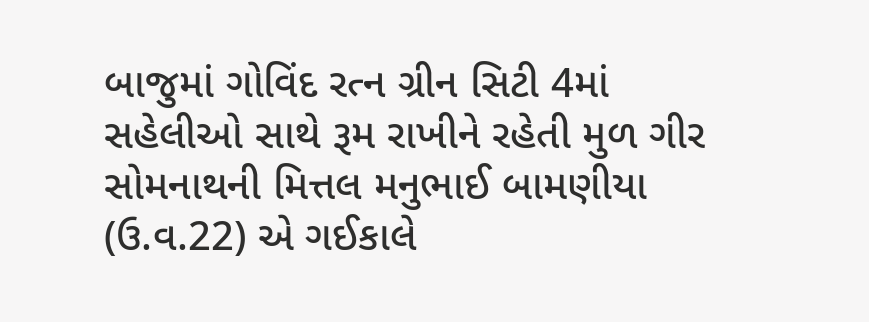બાજુમાં ગોવિંદ રત્ન ગ્રીન સિટી 4માં સહેલીઓ સાથે રૂમ રાખીને રહેતી મુળ ગીર સોમનાથની મિત્તલ મનુભાઈ બામણીયા (ઉ.વ.22) એ ગઈકાલે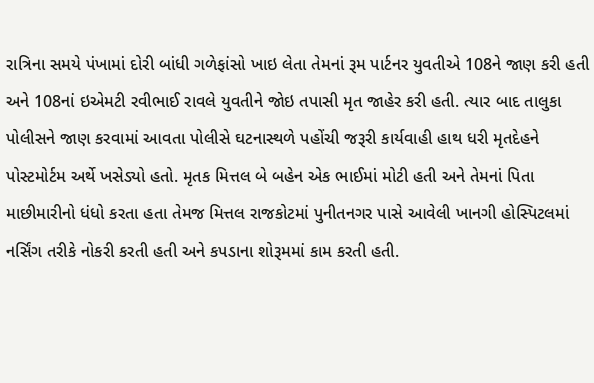રાત્રિના સમયે પંખામાં દોરી બાંધી ગળેફાંસો ખાઇ લેતા તેમનાં રૂમ પાર્ટનર યુવતીએ 108ને જાણ કરી હતી અને 108નાં ઇએમટી રવીભાઈ રાવલે યુવતીને જોઇ તપાસી મૃત જાહેર કરી હતી. ત્યાર બાદ તાલુકા પોલીસને જાણ કરવામાં આવતા પોલીસે ઘટનાસ્થળે પહોંચી જરૂરી કાર્યવાહી હાથ ધરી મૃતદેહને પોસ્ટમોર્ટમ અર્થે ખસેડ્યો હતો. મૃતક મિત્તલ બે બહેન એક ભાઈમાં મોટી હતી અને તેમનાં પિતા માછીમારીનો ધંધો કરતા હતા તેમજ મિત્તલ રાજકોટમાં પુનીતનગર પાસે આવેલી ખાનગી હોસ્પિટલમાં નર્સિંગ તરીકે નોકરી કરતી હતી અને કપડાના શોરૂમમાં કામ કરતી હતી.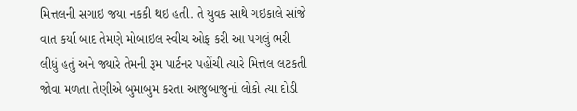મિત્તલની સગાઇ જયા નકકી થઇ હતી. તે યુવક સાથે ગઇકાલે સાંજે વાત કર્યા બાદ તેમણે મોબાઇલ સ્વીચ ઓફ કરી આ પગલું ભરી લીધું હતું અને જ્યારે તેમની રૂમ પાર્ટનર પહોંચી ત્યારે મિત્તલ લટકતી જોવા મળતા તેણીએ બુમાબુમ કરતા આજુબાજુનાં લોકો ત્યા દોડી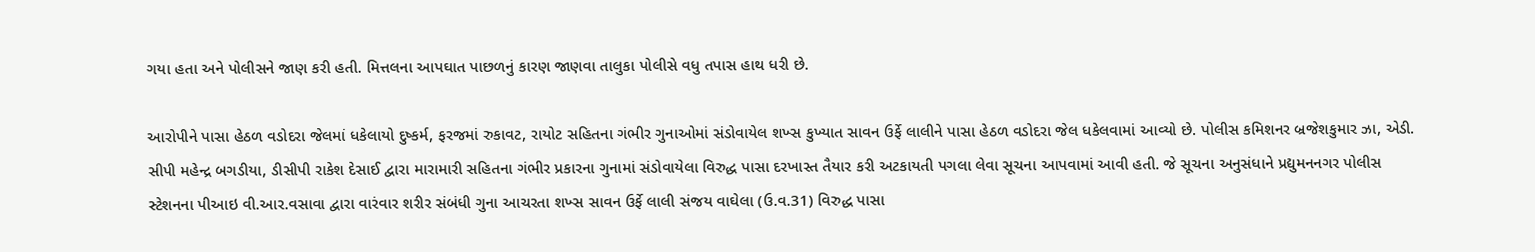ગયા હતા અને પોલીસને જાણ કરી હતી. મિત્તલના આપઘાત પાછળનું કારણ જાણવા તાલુકા પોલીસે વધુ તપાસ હાથ ધરી છે.

આરોપીને પાસા હેઠળ વડોદરા જેલમાં ધકેલાયો દુષ્કર્મ, ફરજમાં રુકાવટ, રાયોટ સહિતના ગંભીર ગુનાઓમાં સંડોવાયેલ શખ્સ કુખ્યાત સાવન ઉર્ફે લાલીને પાસા હેઠળ વડોદરા જેલ ધકેલવામાં આવ્યો છે. પોલીસ કમિશનર બ્રજેશકુમાર ઝા, એડી. સીપી મહેન્દ્ર બગડીયા, ડીસીપી રાકેશ દેસાઈ દ્વારા મારામારી સહિતના ગંભીર પ્રકારના ગુનામાં સંડોવાયેલા વિરુદ્ધ પાસા દરખાસ્ત તૈયાર કરી અટકાયતી પગલા લેવા સૂચના આપવામાં આવી હતી. જે સૂચના અનુસંધાને પ્રદ્યુમનનગર પોલીસ સ્ટેશનના પીઆઇ વી.આર.વસાવા દ્વારા વારંવાર શરીર સંબંધી ગુના આચરતા શખ્સ સાવન ઉર્ફે લાલી સંજય વાઘેલા (ઉ.વ.31) વિરુદ્ધ પાસા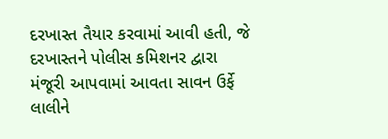દરખાસ્ત તૈયાર કરવામાં આવી હતી, જે દરખાસ્તને પોલીસ કમિશનર દ્વારા મંજૂરી આપવામાં આવતા સાવન ઉર્ફે લાલીને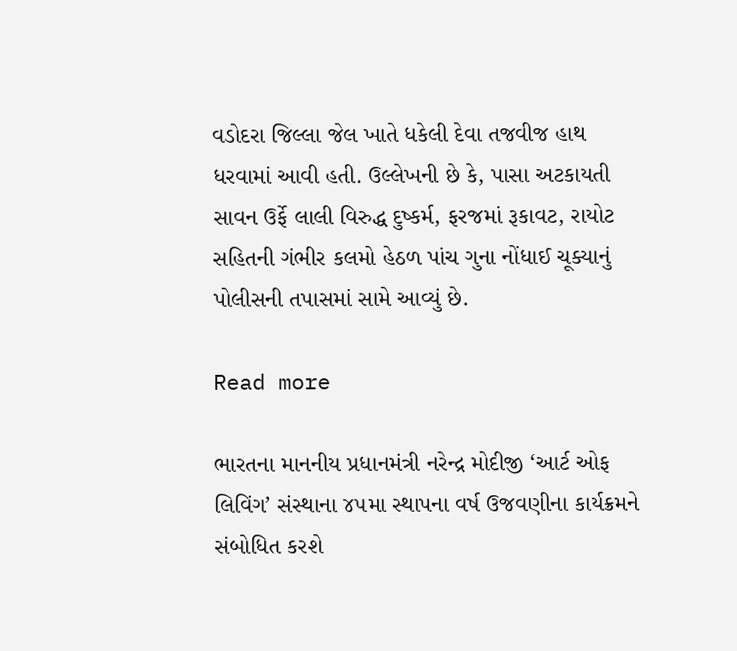વડોદરા જિલ્લા જેલ ખાતે ધકેલી દેવા તજવીજ હાથ ધરવામાં આવી હતી. ઉલ્લેખની છે કે, પાસા અટકાયતી સાવન ઉર્ફે લાલી વિરુદ્ધ દુષ્કર્મ, ફરજમાં રૂકાવટ, રાયોટ સહિતની ગંભીર કલમો હેઠળ પાંચ ગુના નોંધાઈ ચૂક્યાનું પોલીસની તપાસમાં સામે આવ્યું છે.

Read more

ભારતના માનનીય પ્રધાનમંત્રી નરેન્દ્ર મોદીજી ‘આર્ટ ઓફ લિવિંગ’ સંસ્થાના ૪૫મા સ્થાપના વર્ષ ઉજવણીના કાર્યક્રમને સંબોધિત કરશે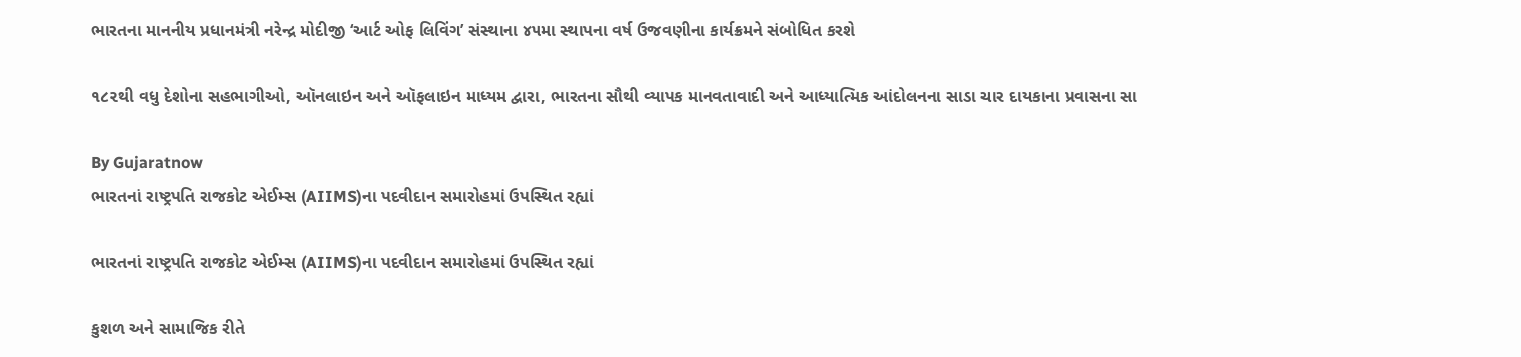ભારતના માનનીય પ્રધાનમંત્રી નરેન્દ્ર મોદીજી ‘આર્ટ ઓફ લિવિંગ’ સંસ્થાના ૪૫મા સ્થાપના વર્ષ ઉજવણીના કાર્યક્રમને સંબોધિત કરશે

૧૮૨થી વધુ દેશોના સહભાગીઓ, ઑનલાઇન અને ઑફલાઇન માધ્યમ દ્વારા, ભારતના સૌથી વ્યાપક માનવતાવાદી અને આધ્યાત્મિક આંદોલનના સાડા ચાર દાયકાના પ્રવાસના સા

By Gujaratnow
ભારતનાં રાષ્ટ્રપતિ રાજકોટ એઈમ્સ (AIIMS)ના પદવીદાન સમારોહમાં ઉપસ્થિત રહ્યાં

ભારતનાં રાષ્ટ્રપતિ રાજકોટ એઈમ્સ (AIIMS)ના પદવીદાન સમારોહમાં ઉપસ્થિત રહ્યાં

કુશળ અને સામાજિક રીતે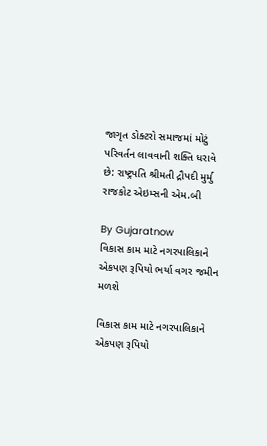જાગૃત ડોક્ટરો સમાજમાં મોટું પરિવર્તન લાવવાની શક્તિ ધરાવે છે: રાષ્ટ્રપતિ શ્રીમતી દ્રૌપદી મુર્મુ રાજકોટ એઇમ્સની એમ.બી

By Gujaratnow
વિકાસ કામ માટે નગરપાલિકાને એકપણ રૂપિયો ભર્યા વગર જમીન મળશે

વિકાસ કામ માટે નગરપાલિકાને એકપણ રૂપિયો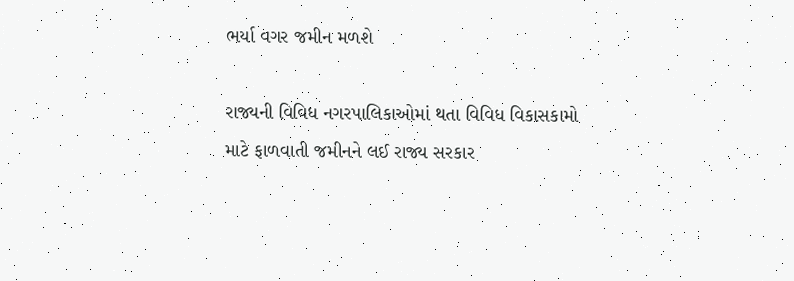ભર્યા વગર જમીન મળશે

રાજ્યની વિવિધ નગરપાલિકાઓમાં થતા વિવિધ વિકાસકામો માટે ફાળવાતી જમીનને લઈ રાજ્ય સરકાર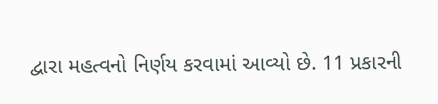દ્વારા મહત્વનો નિર્ણય કરવામાં આવ્યો છે. 11 પ્રકારની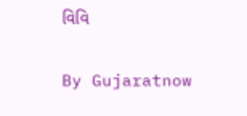વિવિ

By Gujaratnow